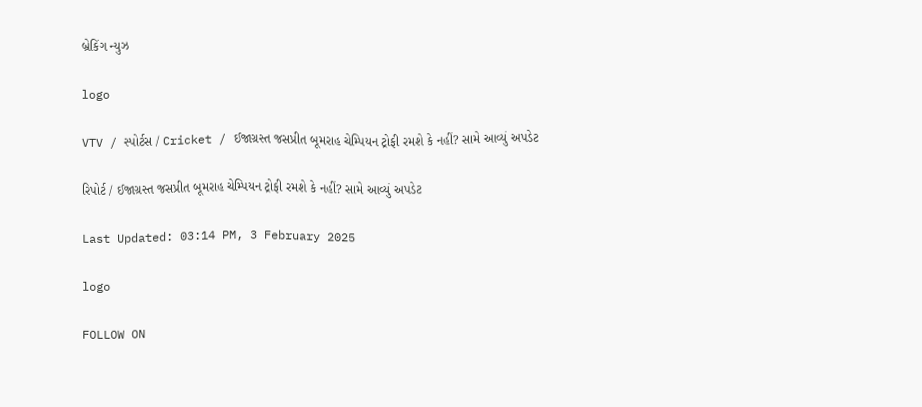બ્રેકિંગ ન્યુઝ

logo

VTV / સ્પોર્ટસ / Cricket / ઈજાગ્રસ્ત જસપ્રીત બૂમરાહ ચેમ્પિયન ટ્રોફી રમશે કે નહીં? સામે આવ્યું અપડેટ

રિપોર્ટ / ઈજાગ્રસ્ત જસપ્રીત બૂમરાહ ચેમ્પિયન ટ્રોફી રમશે કે નહીં? સામે આવ્યું અપડેટ

Last Updated: 03:14 PM, 3 February 2025

logo

FOLLOW ON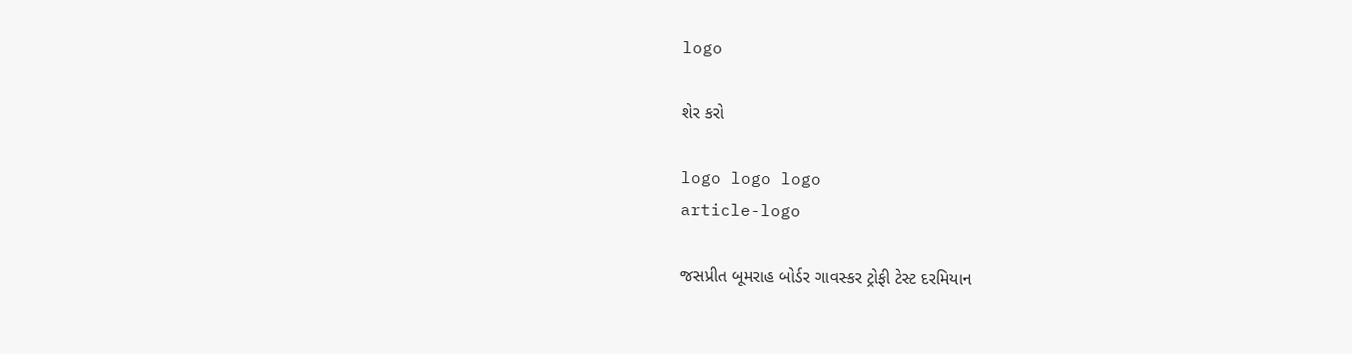logo

શેર કરો

logo logo logo
article-logo

જસપ્રીત બૂમરાહ બોર્ડર ગાવસ્કર ટ્રોફી ટેસ્ટ દરમિયાન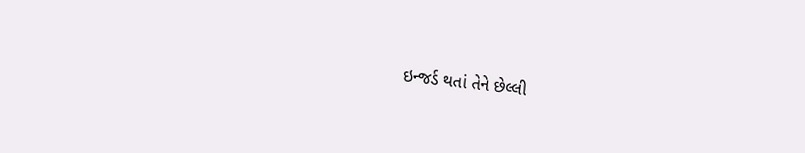ઇન્જર્ડ થતાં તેને છેલ્લી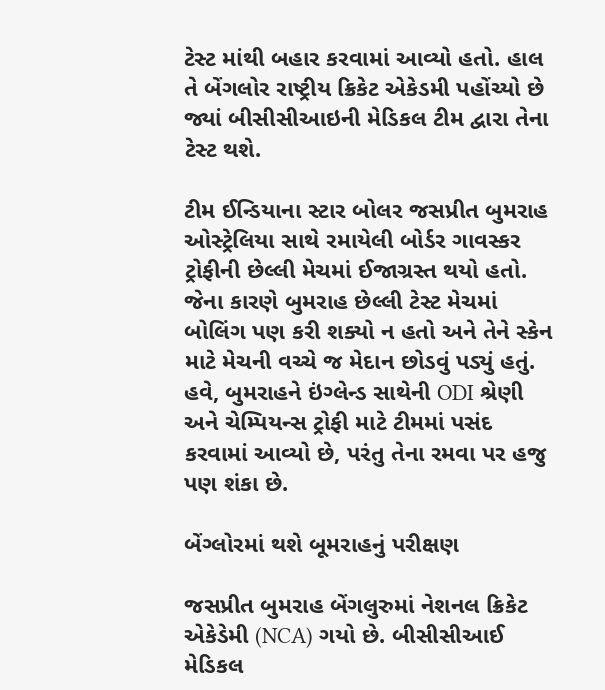ટેસ્ટ માંથી બહાર કરવામાં આવ્યો હતો. હાલ તે બેંગલોર રાષ્ટ્રીય ક્રિકેટ એકેડમી પહોંચ્યો છે જ્યાં બીસીસીઆઇની મેડિકલ ટીમ દ્વારા તેના ટેસ્ટ થશે.

ટીમ ઈન્ડિયાના સ્ટાર બોલર જસપ્રીત બુમરાહ ઓસ્ટ્રેલિયા સાથે રમાયેલી બોર્ડર ગાવસ્કર ટ્રોફીની છેલ્લી મેચમાં ઈજાગ્રસ્ત થયો હતો. જેના કારણે બુમરાહ છેલ્લી ટેસ્ટ મેચમાં બોલિંગ પણ કરી શક્યો ન હતો અને તેને સ્કેન માટે મેચની વચ્ચે જ મેદાન છોડવું પડ્યું હતું. હવે, બુમરાહને ઇંગ્લેન્ડ સાથેની ODI શ્રેણી અને ચેમ્પિયન્સ ટ્રોફી માટે ટીમમાં પસંદ કરવામાં આવ્યો છે, પરંતુ તેના રમવા પર હજુ પણ શંકા છે.

બેંગ્લોરમાં થશે બૂમરાહનું પરીક્ષણ

જસપ્રીત બુમરાહ બેંગલુરુમાં નેશનલ ક્રિકેટ એકેડેમી (NCA) ગયો છે. બીસીસીઆઈ મેડિકલ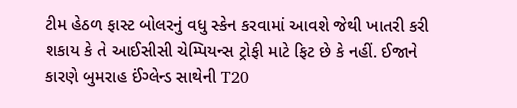ટીમ હેઠળ ફાસ્ટ બોલરનું વધુ સ્કેન કરવામાં આવશે જેથી ખાતરી કરી શકાય કે તે આઈસીસી ચેમ્પિયન્સ ટ્રોફી માટે ફિટ છે કે નહીં. ઈજાને કારણે બુમરાહ ઈંગ્લેન્ડ સાથેની T20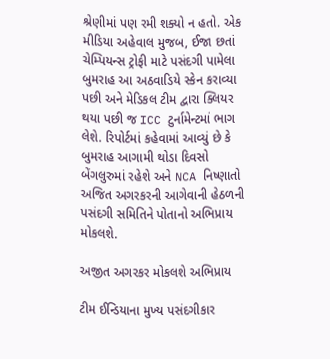શ્રેણીમાં પણ રમી શક્યો ન હતો. એક મીડિયા અહેવાલ મુજબ, ઈજા છતાં ચેમ્પિયન્સ ટ્રોફી માટે પસંદગી પામેલા બુમરાહ આ અઠવાડિયે સ્કેન કરાવ્યા પછી અને મેડિકલ ટીમ દ્વારા ક્લિયર થયા પછી જ ICC ટુર્નામેન્ટમાં ભાગ લેશે. રિપોર્ટમાં કહેવામાં આવ્યું છે કે બુમરાહ આગામી થોડા દિવસો બેંગલુરુમાં રહેશે અને NCA નિષ્ણાતો અજિત અગરકરની આગેવાની હેઠળની પસંદગી સમિતિને પોતાનો અભિપ્રાય મોકલશે.

અજીત અગરકર મોકલશે અભિપ્રાય

ટીમ ઈન્ડિયાના મુખ્ય પસંદગીકાર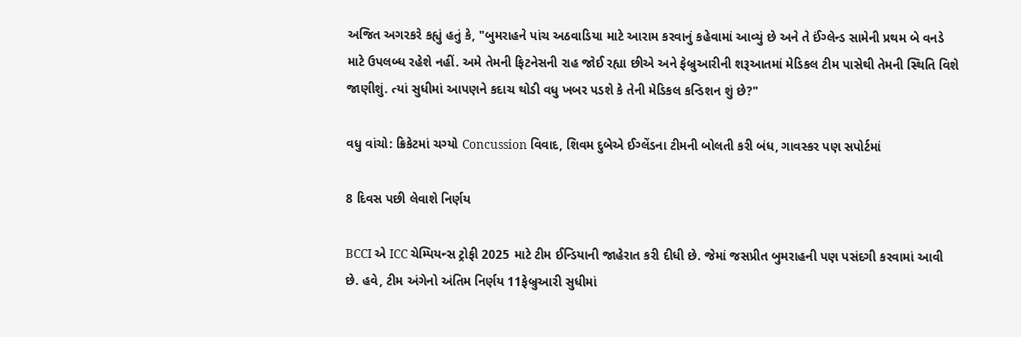અજિત અગરકરે કહ્યું હતું કે, "બુમરાહને પાંચ અઠવાડિયા માટે આરામ કરવાનું કહેવામાં આવ્યું છે અને તે ઈંગ્લેન્ડ સામેની પ્રથમ બે વનડે માટે ઉપલબ્ધ રહેશે નહીં. અમે તેમની ફિટનેસની રાહ જોઈ રહ્યા છીએ અને ફેબ્રુઆરીની શરૂઆતમાં મેડિકલ ટીમ પાસેથી તેમની સ્થિતિ વિશે જાણીશું. ત્યાં સુધીમાં આપણને કદાચ થોડી વધુ ખબર પડશે કે તેની મેડિકલ કન્ડિશન શું છે?"

વધુ વાંચો: ક્રિકેટમાં ચગ્યો Concussion વિવાદ, શિવમ દુબેએ ઈગ્લેંડના ટીમની બોલતી કરી બંધ, ગાવસ્કર પણ સપોર્ટમાં

8 દિવસ પછી લેવાશે નિર્ણય

BCCI એ ICC ચેમ્પિયન્સ ટ્રોફી 2025 માટે ટીમ ઈન્ડિયાની જાહેરાત કરી દીધી છે. જેમાં જસપ્રીત બુમરાહની પણ પસંદગી કરવામાં આવી છે. હવે, ટીમ અંગેનો અંતિમ નિર્ણય 11ફેબ્રુઆરી સુધીમાં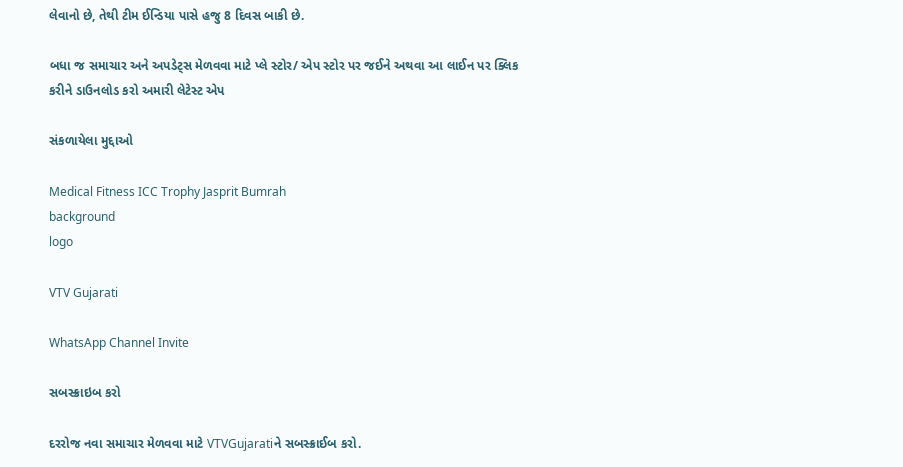લેવાનો છે, તેથી ટીમ ઈન્ડિયા પાસે હજુ 8 દિવસ બાકી છે.

બધા જ સમાચાર અને અપડેટ્સ મેળવવા માટે પ્લે સ્ટોર/ એપ સ્ટોર પર જઈને અથવા આ લાઈન પર ક્લિક કરીને ડાઉનલોડ કરો અમારી લેટેસ્ટ એપ

સંકળાયેલા મુદ્દાઓ

Medical Fitness ICC Trophy Jasprit Bumrah
background
logo

VTV Gujarati

WhatsApp Channel Invite

સબસ્ક્રાઇબ કરો

દરરોજ નવા સમાચાર મેળવવા માટે VTVGujaratiને સબસ્ક્રાઈબ કરો.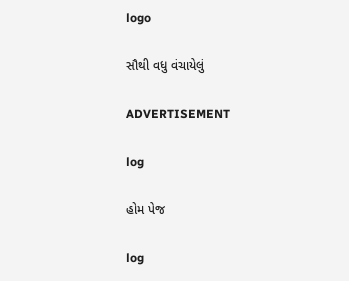logo

સૌથી વધુ વંચાયેલું

ADVERTISEMENT

log

હોમ પેજ

log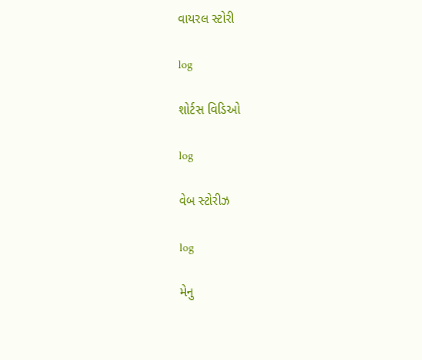વાયરલ સ્ટોરી

log

શોર્ટસ વિડિઓ

log

વેબ સ્ટોરીઝ

log

મેનુ